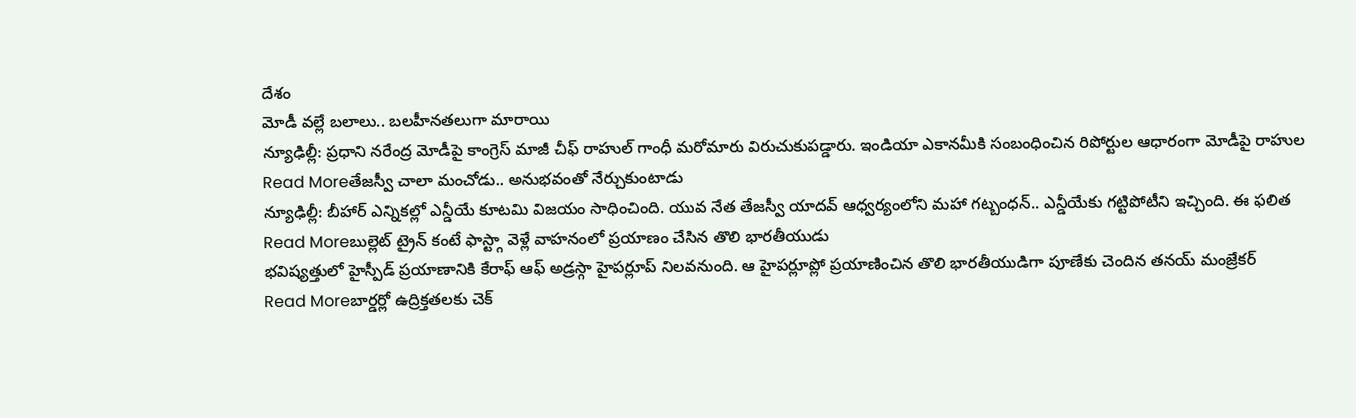దేశం
మోడీ వల్లే బలాలు.. బలహీనతలుగా మారాయి
న్యూఢిల్లీ: ప్రధాని నరేంద్ర మోడీపై కాంగ్రెస్ మాజీ చీఫ్ రాహుల్ గాంధీ మరోమారు విరుచుకుపడ్డారు. ఇండియా ఎకానమీకి సంబంధించిన రిపోర్టుల ఆధారంగా మోడీపై రాహుల
Read Moreతేజస్వీ చాలా మంచోడు.. అనుభవంతో నేర్చుకుంటాడు
న్యూఢిల్లీ: బీహార్ ఎన్నికల్లో ఎన్డీయే కూటమి విజయం సాధించింది. యువ నేత తేజస్వీ యాదవ్ ఆధ్వర్యంలోని మహా గట్బంధన్.. ఎన్డీయేకు గట్టిపోటీని ఇచ్చింది. ఈ ఫలిత
Read Moreబుల్లెట్ ట్రైన్ కంటే ఫాస్ట్గా వెళ్లే వాహనంలో ప్రయాణం చేసిన తొలి భారతీయుడు
భవిష్యత్తులో హైస్పీడ్ ప్రయాణానికి కేరాఫ్ ఆఫ్ అడ్రస్గా హైపర్లూప్ నిలవనుంది. ఆ హైపర్లూప్లో ప్రయాణించిన తొలి భారతీయుడిగా పూణేకు చెందిన తనయ్ మంజ్రేకర్
Read Moreబార్డర్లో ఉద్రిక్తతలకు చెక్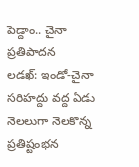పెడ్దాం.. చైనా ప్రతిపాదన
లడఖ్: ఇండో-చైనా సరిహద్దు వద్ద ఏడు నెలలుగా నెలకొన్న ప్రతిష్టంభన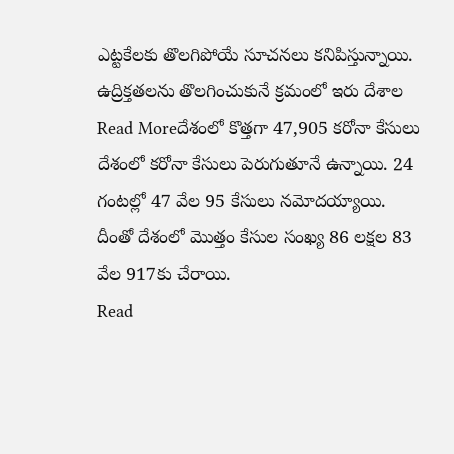ఎట్టకేలకు తొలగిపోయే సూచనలు కనిపిస్తున్నాయి. ఉద్రిక్తతలను తొలగించుకునే క్రమంలో ఇరు దేశాల
Read Moreదేశంలో కొత్తగా 47,905 కరోనా కేసులు
దేశంలో కరోనా కేసులు పెరుగుతూనే ఉన్నాయి. 24 గంటల్లో 47 వేల 95 కేసులు నమోదయ్యాయి. దీంతో దేశంలో మొత్తం కేసుల సంఖ్య 86 లక్షల 83 వేల 917కు చేరాయి.
Read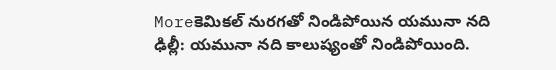Moreకెమికల్ నురగతో నిండిపోయిన యమునా నది
ఢిల్లీ: యమునా నది కాలుష్యంతో నిండిపోయింది.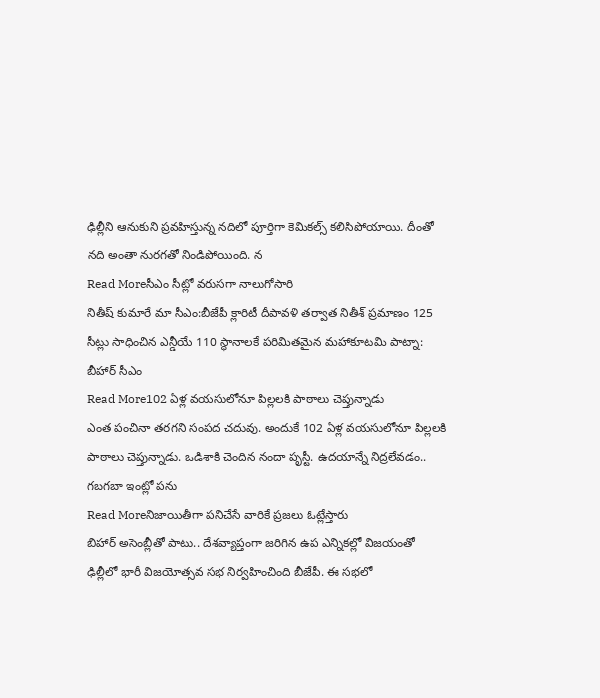ఢిల్లీని ఆనుకుని ప్రవహిస్తున్న నదిలో పూర్తిగా కెమికల్స్ కలిసిపోయాయి. దీంతో నది అంతా నురగతో నిండిపోయింది. న
Read Moreసీఎం సీట్లో వరుసగా నాలుగోసారి
నితీష్ కుమారే మా సీఎం:బీజేపీ క్లారిటీ దీపావళి తర్వాత నితీశ్ ప్రమాణం 125 సీట్లు సాధించిన ఎన్డీయే 110 స్థానాలకే పరిమితమైన మహాకూటమి పాట్నా: బీహార్ సీఎం
Read More102 ఏళ్ల వయసులోనూ పిల్లలకి పాఠాలు చెప్తున్నాడు
ఎంత పంచినా తరగని సంపద చదువు. అందుకే 102 ఏళ్ల వయసులోనూ పిల్లలకి పాఠాలు చెప్తున్నాడు. ఒడిశాకి చెందిన నందా పృస్టీ. ఉదయాన్నే నిద్రలేవడం.. గబగబా ఇంట్లో పను
Read Moreనిజాయితీగా పనిచేసే వారికే ప్రజలు ఓట్లేస్తారు
బిహార్ అసెంబ్లీతో పాటు.. దేశవ్యాప్తంగా జరిగిన ఉప ఎన్నికల్లో విజయంతో ఢిల్లీలో భారీ విజయోత్సవ సభ నిర్వహించింది బీజేపీ. ఈ సభలో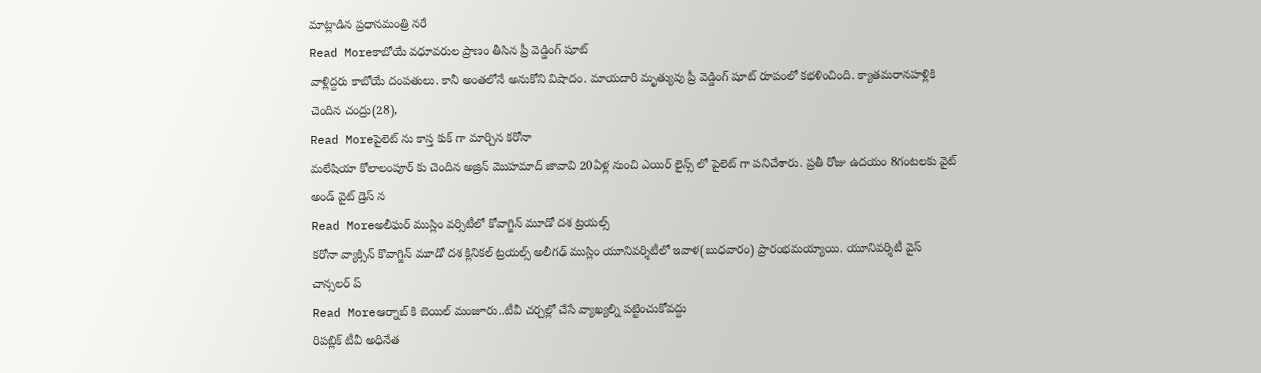మాట్లాడిన ప్రధానమంత్రి నరే
Read Moreకాబోయే వధూవరుల ప్రాణం తీసిన ప్రీ వెడ్డింగ్ షూట్
వాళ్లిద్దరు కాబోయే దంపతులు. కానీ అంతలోనే అనుకోని విషాదం. మాయదారి మృత్యువు ప్రీ వెడ్డింగ్ షూట్ రూపంలో కభళించింది. క్యాతమరానహళ్లికి చెందిన చంద్రు(28),
Read Moreపైలెట్ ను కాస్త కుక్ గా మార్చిన కరోనా
మలేషియా కోలాలంపూర్ కు చెందిన అజ్రిన్ మొహమాద్ జావావి 20ఏళ్ల నుంచి ఎయిర్ లైన్స్ లో పైలెట్ గా పనిచేశారు. ప్రతీ రోజు ఉదయం 8గంటలకు వైట్ అండ్ వైట్ డ్రెస్ న
Read Moreఅలీఘర్ ముస్లిం వర్సిటీలో కోవాగ్జిన్ మూడో దశ ట్రయల్స్
కరోనా వ్యాక్సిన్ కొవాగ్జిన్ మూడో దశ క్లినికల్ ట్రయల్స్ అలీగఢ్ ముస్లిం యూనివర్శిటీలో ఇవాళ(బుధవారం) ప్రారంభమయ్యాయి. యూనివర్శిటీ వైస్ చాన్సలర్ ప్
Read Moreఆర్నాబ్ కి బెయిల్ మంజూరు..టీవీ చర్చల్లో చేసే వ్యాఖ్యల్ని పట్టించుకోవద్దు
రిపబ్లిక్ టీవీ అధినేత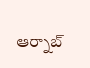ఆర్నాబ్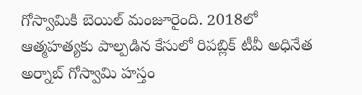గోస్వామికి బెయిల్ మంజూరైంది. 2018లో ఆత్మహత్యకు పాల్పడిన కేసులో రిపబ్లిక్ టీవీ అధినేత అర్నాబ్ గోస్వామి హస్తం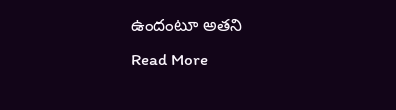ఉందంటూ అతని
Read More